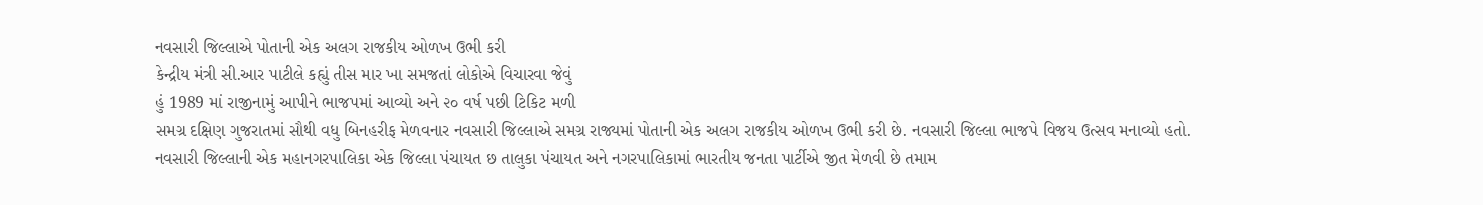નવસારી જિલ્લાએ પોતાની એક અલગ રાજકીય ઓળખ ઉભી કરી
કેન્દ્રીય મંત્રી સી.આર પાટીલે કહ્યું તીસ માર ખા સમજતાં લોકોએ વિચારવા જેવું
હું 1989 માં રાજીનામું આપીને ભાજપમાં આવ્યો અને ૨૦ વર્ષ પછી ટિકિટ મળી
સમગ્ર દક્ષિણ ગુજરાતમાં સૌથી વધુ બિનહરીફ મેળવનાર નવસારી જિલ્લાએ સમગ્ર રાજ્યમાં પોતાની એક અલગ રાજકીય ઓળખ ઉભી કરી છે. નવસારી જિલ્લા ભાજપે વિજય ઉત્સવ મનાવ્યો હતો.
નવસારી જિલ્લાની એક મહાનગરપાલિકા એક જિલ્લા પંચાયત છ તાલુકા પંચાયત અને નગરપાલિકામાં ભારતીય જનતા પાર્ટીએ જીત મેળવી છે તમામ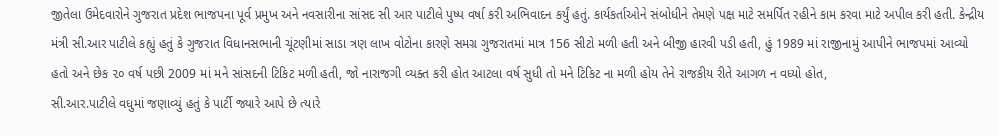જીતેલા ઉમેદવારોને ગુજરાત પ્રદેશ ભાજપના પૂર્વ પ્રમુખ અને નવસારીના સાંસદ સી આર પાટીલે પુષ્પ વર્ષા કરી અભિવાદન કર્યું હતું. કાર્યકર્તાઓને સંબોધીને તેમણે પક્ષ માટે સમર્પિત રહીને કામ કરવા માટે અપીલ કરી હતી. કેન્દ્રીય મંત્રી સી.આર પાટીલે કહ્યું હતું કે ગુજરાત વિધાનસભાની ચૂંટણીમાં સાડા ત્રણ લાખ વોટોના કારણે સમગ્ર ગુજરાતમાં માત્ર 156 સીટો મળી હતી અને બીજી હારવી પડી હતી, હું 1989 માં રાજીનામું આપીને ભાજપમાં આવ્યો હતો અને છેક ૨૦ વર્ષ પછી 2009 માં મને સાંસદની ટિકિટ મળી હતી, જો નારાજગી વ્યક્ત કરી હોત આટલા વર્ષ સુધી તો મને ટિકિટ ના મળી હોય તેને રાજકીય રીતે આગળ ન વધ્યો હોત,
સી.આર.પાટીલે વધુમાં જણાવ્યું હતું કે પાર્ટી જ્યારે આપે છે ત્યારે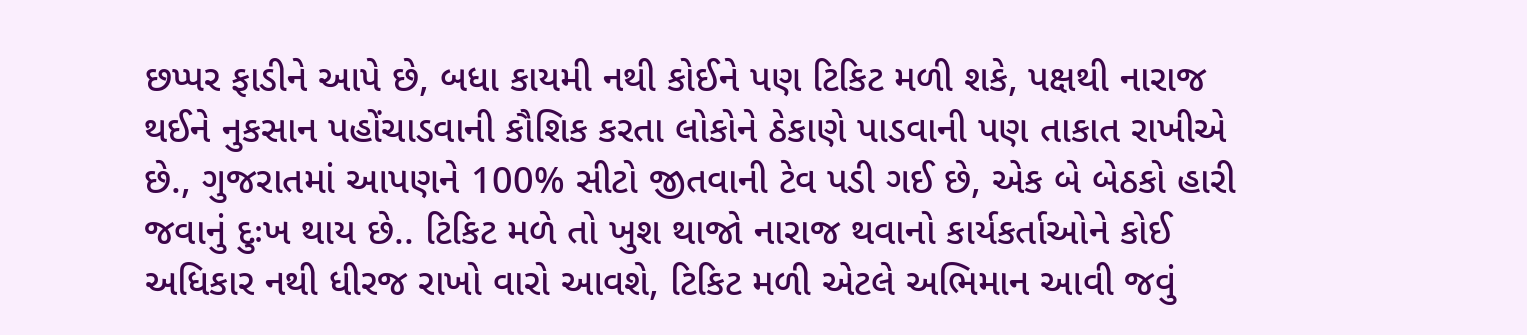છપ્પર ફાડીને આપે છે, બધા કાયમી નથી કોઈને પણ ટિકિટ મળી શકે, પક્ષથી નારાજ થઈને નુકસાન પહોંચાડવાની કૌશિક કરતા લોકોને ઠેકાણે પાડવાની પણ તાકાત રાખીએ છે., ગુજરાતમાં આપણને 100% સીટો જીતવાની ટેવ પડી ગઈ છે, એક બે બેઠકો હારી જવાનું દુઃખ થાય છે.. ટિકિટ મળે તો ખુશ થાજો નારાજ થવાનો કાર્યકર્તાઓને કોઈ અધિકાર નથી ધીરજ રાખો વારો આવશે, ટિકિટ મળી એટલે અભિમાન આવી જવું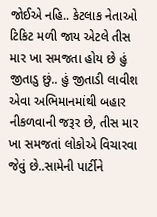જોઈએ નહિ.. કેટલાક નેતાઓ ટિકિટ મળી જાય એટલે તીસ માર ખા સમજતા હોય છે હું જીતાડુ છું.. હું જીતાડી લાવીશ એવા અભિમાનમાંથી બહાર નીકળવાની જરૂર છે, તીસ માર ખા સમજતાં લોકોએ વિચારવા જેવું છે..સામેની પાર્ટીને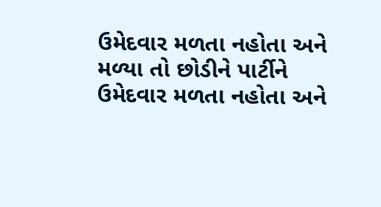ઉમેદવાર મળતા નહોતા અને મળ્યા તો છોડીને પાર્ટીને ઉમેદવાર મળતા નહોતા અને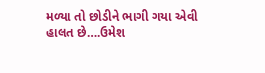મળ્યા તો છોડીને ભાગી ગયા એવી હાલત છે….ઉમેશ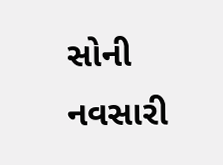સોની નવસારી